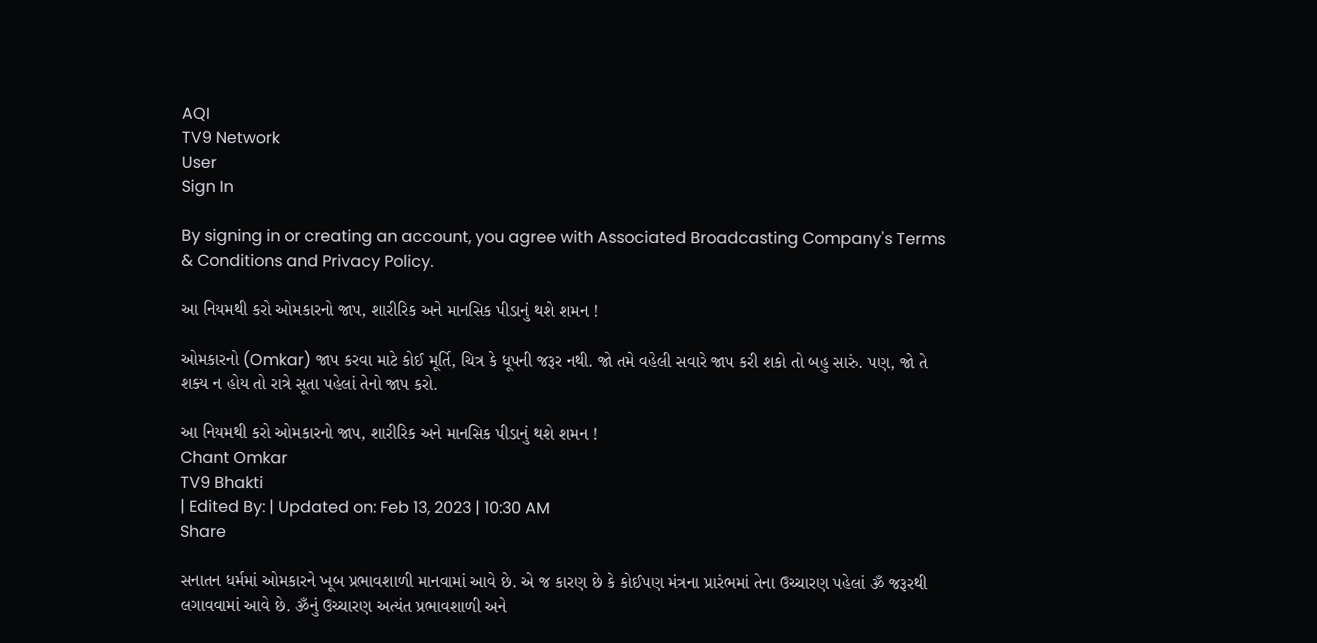AQI
TV9 Network
User
Sign In

By signing in or creating an account, you agree with Associated Broadcasting Company's Terms & Conditions and Privacy Policy.

આ નિયમથી કરો ઓમકારનો જાપ, શારીરિક અને માનસિક પીડાનું થશે શમન !

ઓમકારનો (Omkar) જાપ કરવા માટે કોઈ મૂર્તિ, ચિત્ર કે ધૂપની જરૂર નથી. જો તમે વહેલી સવારે જાપ કરી શકો તો બહુ સારું. પણ, જો તે શક્ય ન હોય તો રાત્રે સૂતા પહેલાં તેનો જાપ કરો.

આ નિયમથી કરો ઓમકારનો જાપ, શારીરિક અને માનસિક પીડાનું થશે શમન !
Chant Omkar
TV9 Bhakti
| Edited By: | Updated on: Feb 13, 2023 | 10:30 AM
Share

સનાતન ધર્મમાં ઓમકારને ખૂબ પ્રભાવશાળી માનવામાં આવે છે. એ જ કારણ છે કે કોઈપણ મંત્રના પ્રારંભમાં તેના ઉચ્ચારણ પહેલાં ૐ જરૂરથી લગાવવામાં આવે છે. ૐનું ઉચ્ચારણ અત્યંત પ્રભાવશાળી અને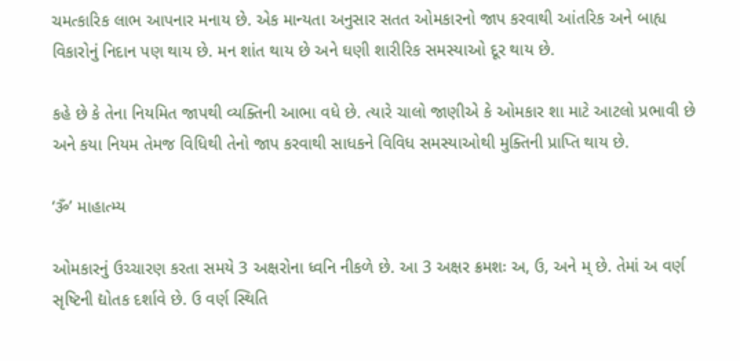ચમત્કારિક લાભ આપનાર મનાય છે. એક માન્યતા અનુસાર સતત ઓમકારનો જાપ કરવાથી આંતરિક અને બાહ્ય વિકારોનું નિદાન પણ થાય છે. મન શાંત થાય છે અને ઘણી શારીરિક સમસ્યાઓ દૂર થાય છે.

કહે છે કે તેના નિયમિત જાપથી વ્યક્તિની આભા વધે છે. ત્યારે ચાલો જાણીએ કે ઓમકાર શા માટે આટલો પ્રભાવી છે અને કયા નિયમ તેમજ વિધિથી તેનો જાપ કરવાથી સાધકને વિવિધ સમસ્યાઓથી મુક્તિની પ્રાપ્તિ થાય છે.

‘ૐ’ માહાત્મ્ય

ઓમકારનું ઉચ્ચારણ કરતા સમયે 3 અક્ષરોના ધ્વનિ નીકળે છે. આ 3 અક્ષર ક્રમશઃ અ, ઉ, અને મ્ છે. તેમાં અ વર્ણ સૃષ્ટિની દ્યોતક દર્શાવે છે. ઉ વર્ણ સ્થિતિ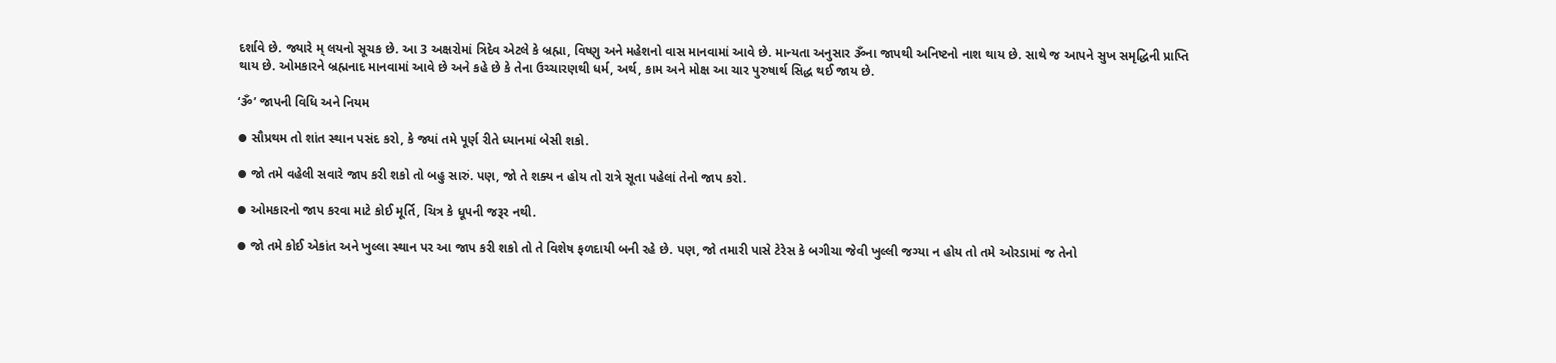દર્શાવે છે. જ્યારે મ્ લયનો સૂચક છે. આ 3 અક્ષરોમાં ત્રિદેવ એટલે કે બ્રહ્મા, વિષ્ણુ અને મહેશનો વાસ માનવામાં આવે છે. માન્યતા અનુસાર ૐના જાપથી અનિષ્ટનો નાશ થાય છે. સાથે જ આપને સુખ સમૃદ્ધિની પ્રાપ્તિ થાય છે. ઓમકારને બ્રહ્મનાદ માનવામાં આવે છે અને કહે છે કે તેના ઉચ્ચારણથી ધર્મ, અર્થ, કામ અને મોક્ષ આ ચાર પુરુષાર્થ સિદ્ધ થઈ જાય છે.

‘ૐ’ જાપની વિધિ અને નિયમ

⦁ સૌપ્રથમ તો શાંત સ્થાન પસંદ કરો, કે જ્યાં તમે પૂર્ણ રીતે ધ્યાનમાં બેસી શકો.

⦁ જો તમે વહેલી સવારે જાપ કરી શકો તો બહુ સારું. પણ, જો તે શક્ય ન હોય તો રાત્રે સૂતા પહેલાં તેનો જાપ કરો.

⦁ ઓમકારનો જાપ કરવા માટે કોઈ મૂર્તિ, ચિત્ર કે ધૂપની જરૂર નથી.

⦁ જો તમે કોઈ એકાંત અને ખુલ્લા સ્થાન પર આ જાપ કરી શકો તો તે વિશેષ ફળદાયી બની રહે છે. પણ, જો તમારી પાસે ટેરેસ કે બગીચા જેવી ખુલ્લી જગ્યા ન હોય તો તમે ઓરડામાં જ તેનો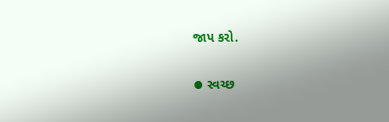જાપ કરો.

⦁ સ્વચ્છ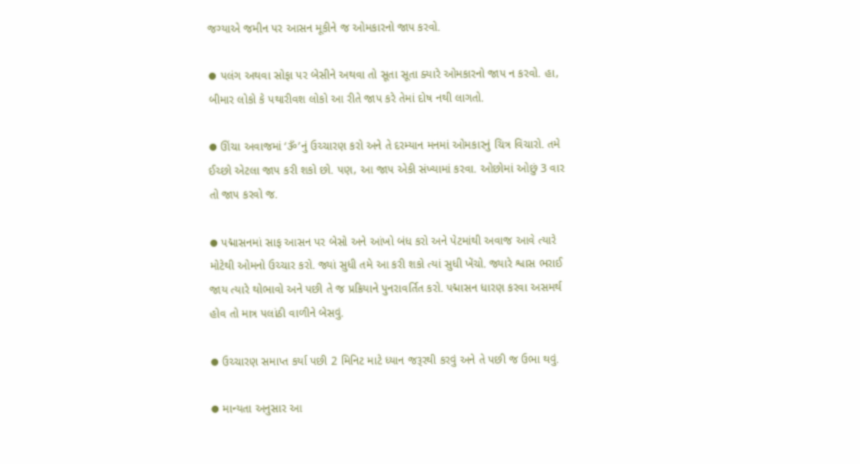જગ્યાએ જમીન પર આસન મૂકીને જ ઓમકારનો જાપ કરવો.

⦁ પલંગ અથવા સોફા પર બેસીને અથવા તો સૂતા સૂતા ક્યારે ઓમકારનો જાપ ન કરવો. હા, બીમાર લોકો કે પથારીવશ લોકો આ રીતે જાપ કરે તેમાં દોષ નથી લાગતો.

⦁ ઊંચા અવાજમાં ‘ૐ’નું ઉચ્ચારણ કરો અને તે દરમ્યાન મનમાં ઓમકારનું ચિત્ર વિચારો. તમે ઈચ્છો એટલા જાપ કરી શકો છો. પણ, આ જાપ એકી સંખ્યામાં કરવા. ઓછોમાં ઓછું 3 વાર તો જાપ કરવો જ.

⦁ પદ્માસનમાં સાફ આસન પર બેસો અને આંખો બંધ કરો અને પેટમાંથી અવાજ આવે ત્યારે મોટેથી ઓમનો ઉચ્ચાર કરો. જ્યાં સુધી તમે આ કરી શકો ત્યાં સુધી ખેંચો. જ્યારે શ્વાસ ભરાઈ જાય ત્યારે થોભાવો અને પછી તે જ પ્રક્રિયાને પુનરાવર્તિત કરો. પદ્માસન ધારણ કરવા અસમર્થ હોવ તો માત્ર પલાંઠી વાળીને બેસવું.

⦁ ઉચ્ચારણ સમાપ્ત કર્યા પછી 2 મિનિટ માટે ધ્યાન જરૂરથી કરવું અને તે પછી જ ઉભા થવું.

⦁ માન્યતા અનુસાર આ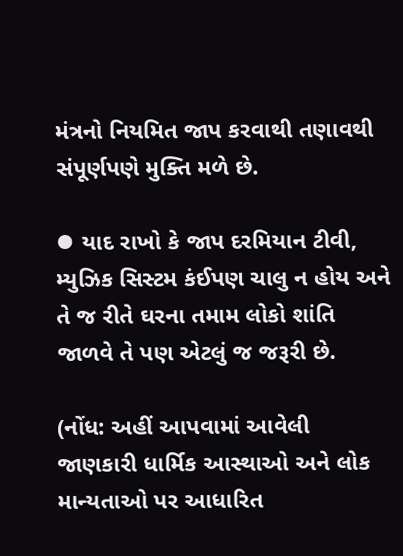મંત્રનો નિયમિત જાપ કરવાથી તણાવથી સંપૂર્ણપણે મુક્તિ મળે છે.

⦁ યાદ રાખો કે જાપ દરમિયાન ટીવી, મ્યુઝિક સિસ્ટમ કંઈપણ ચાલુ ન હોય અને તે જ રીતે ઘરના તમામ લોકો શાંતિ જાળવે તે પણ એટલું જ જરૂરી છે.

(નોંધ: અહીં આપવામાં આવેલી જાણકારી ધાર્મિક આસ્થાઓ અને લોક માન્યતાઓ પર આધારિત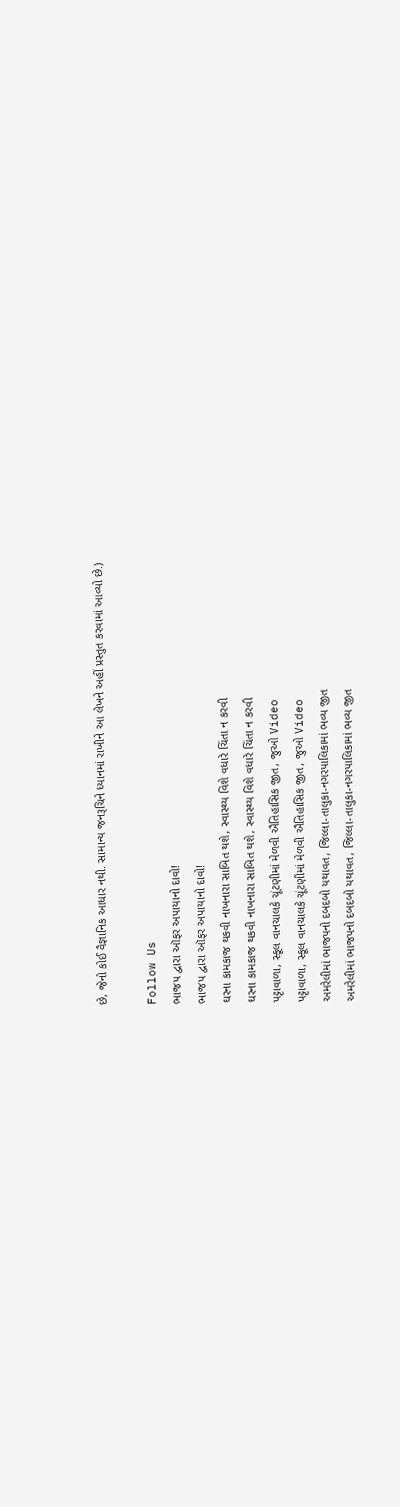છે, જેનો કોઈ વૈજ્ઞાનિક આધાર નથી. સામાન્ય જનરૂચિને ધ્યાનમાં રાખીને આ લેખને અહીં પ્રસ્તુત કરવામાં આવ્યો છે.)

Follow Us
ભાજપ દ્વારા ઑફર અપાયાનો દાવો!
ભાજપ દ્વારા ઑફર અપાયાનો દાવો!
ઘરના કામકાજ થકવી નાખનારા સાબિત થશે, સ્વાસ્થ્ય વિશે વધારે ચિંતા ન કરવી
ઘરના કામકાજ થકવી નાખનારા સાબિત થશે, સ્વાસ્થ્ય વિશે વધારે ચિંતા ન કરવી
પટ્ટાવાળા, સ્કૂલ વાનચાલકે ચૂંટણીમાં મેળવી ઐતિહાસિક જીત, જુઓ Video
પટ્ટાવાળા, સ્કૂલ વાનચાલકે ચૂંટણીમાં મેળવી ઐતિહાસિક જીત, જુઓ Video
અમરેલીમાં ભાજપનો દબદબો યથાવત, જિલ્લા-તાલુકા-નગરપાલિકામાં ભવ્ય જીત
અમરેલીમાં ભાજપનો દબદબો યથાવત, જિલ્લા-તાલુકા-નગરપાલિકામાં ભવ્ય જીત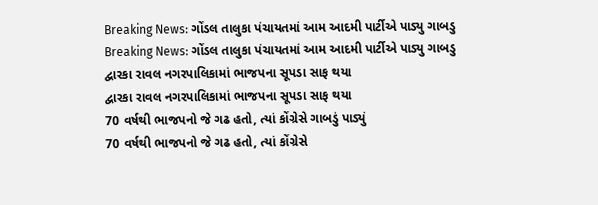Breaking News: ગોંડલ તાલુકા પંચાયતમાં આમ આદમી પાર્ટીએ પાડ્યુ ગાબડુ
Breaking News: ગોંડલ તાલુકા પંચાયતમાં આમ આદમી પાર્ટીએ પાડ્યુ ગાબડુ
દ્વારકા રાવલ નગરપાલિકામાં ભાજપના સૂપડા સાફ થયા
દ્વારકા રાવલ નગરપાલિકામાં ભાજપના સૂપડા સાફ થયા
70 વર્ષથી ભાજપનો જે ગઢ હતો, ત્યાં કોંગ્રેસે ગાબડું પાડ્યું
70 વર્ષથી ભાજપનો જે ગઢ હતો, ત્યાં કોંગ્રેસે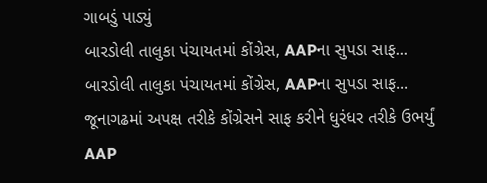ગાબડું પાડ્યું
બારડોલી તાલુકા પંચાયતમાં કોંગ્રેસ, AAPના સુપડા સાફ...
બારડોલી તાલુકા પંચાયતમાં કોંગ્રેસ, AAPના સુપડા સાફ...
જૂનાગઢમાં અપક્ષ તરીકે કોંગ્રેસને સાફ કરીને ધુરંધર તરીકે ઉભર્યું AAP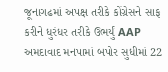જૂનાગઢમાં અપક્ષ તરીકે કોંગ્રેસને સાફ કરીને ધુરંધર તરીકે ઉભર્યું AAP
અમદાવાદ મનપામાં બપોર સુધીમાં 22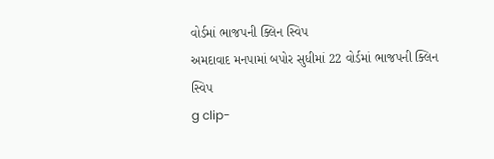વોર્ડમાં ભાજપની ક્લિન સ્વિપ
અમદાવાદ મનપામાં બપોર સુધીમાં 22 વોર્ડમાં ભાજપની ક્લિન સ્વિપ
g clip-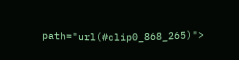path="url(#clip0_868_265)">